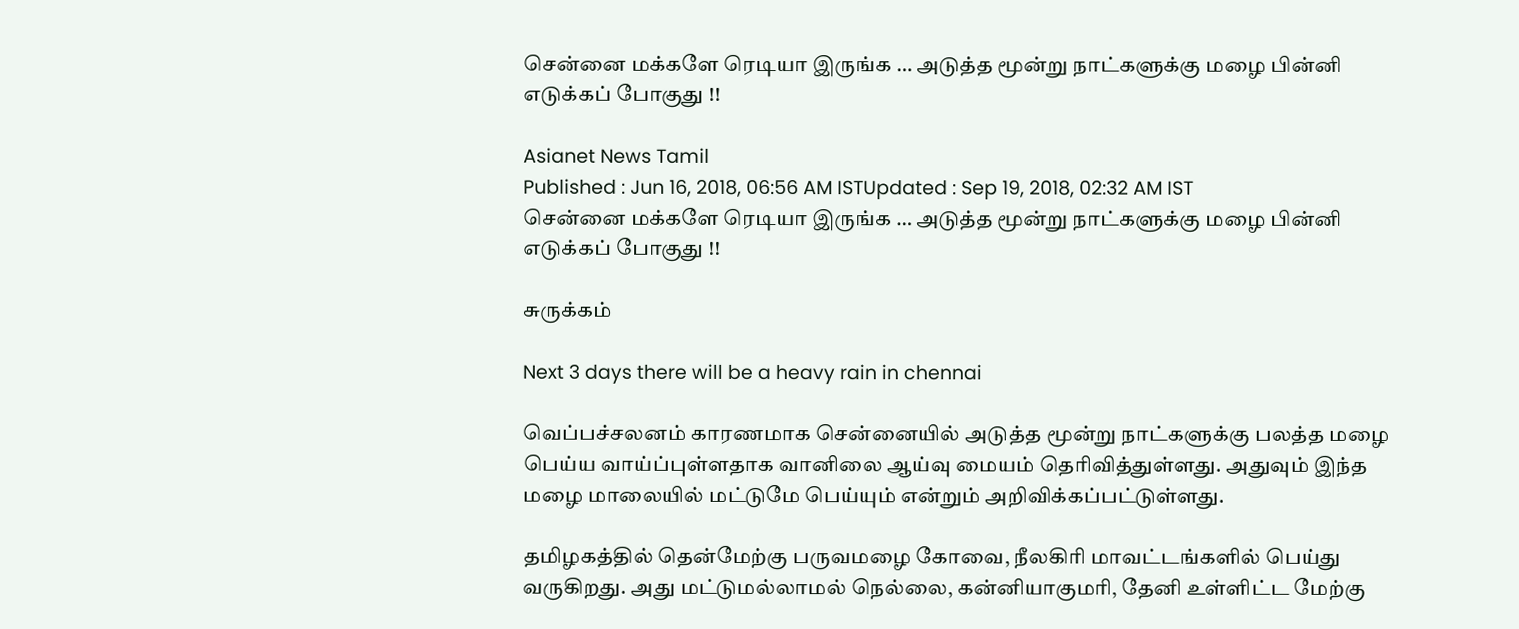சென்னை மக்களே ரெடியா இருங்க … அடுத்த மூன்று நாட்களுக்கு மழை பின்னி எடுக்கப் போகுது !!

Asianet News Tamil
Published : Jun 16, 2018, 06:56 AM ISTUpdated : Sep 19, 2018, 02:32 AM IST
சென்னை மக்களே ரெடியா இருங்க … அடுத்த மூன்று நாட்களுக்கு மழை பின்னி எடுக்கப் போகுது !!

சுருக்கம்

Next 3 days there will be a heavy rain in chennai

வெப்பச்சலனம் காரணமாக சென்னையில் அடுத்த மூன்று நாட்களுக்கு பலத்த மழை பெய்ய வாய்ப்புள்ளதாக வானிலை ஆய்வு மையம் தெரிவித்துள்ளது. அதுவும் இந்த மழை மாலையில் மட்டுமே பெய்யும் என்றும் அறிவிக்கப்பட்டுள்ளது.

தமிழகத்தில் தென்மேற்கு பருவமழை கோவை, நீலகிரி மாவட்டங்களில் பெய்து வருகிறது. அது மட்டுமல்லாமல் நெல்லை, கன்னியாகுமரி, தேனி உள்ளிட்ட மேற்கு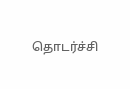தொடர்ச்சி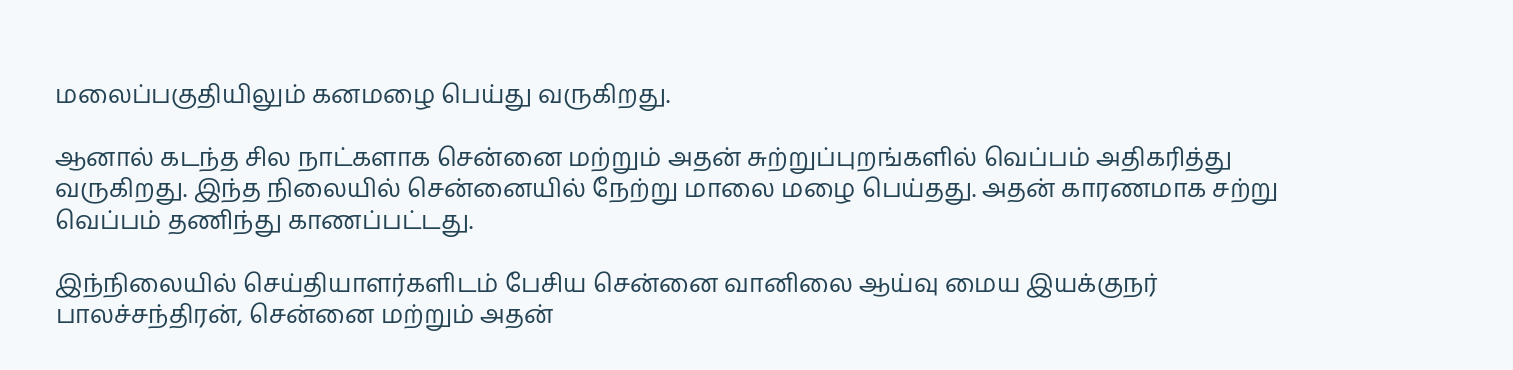மலைப்பகுதியிலும் கனமழை பெய்து வருகிறது.

ஆனால் கடந்த சில நாட்களாக சென்னை மற்றும் அதன் சுற்றுப்புறங்களில் வெப்பம் அதிகரித்து வருகிறது. இந்த நிலையில் சென்னையில் நேற்று மாலை மழை பெய்தது. அதன் காரணமாக சற்று வெப்பம் தணிந்து காணப்பட்டது.

இந்நிலையில் செய்தியாளர்களிடம் பேசிய சென்னை வானிலை ஆய்வு மைய இயக்குநர் பாலச்சந்திரன், சென்னை மற்றும் அதன்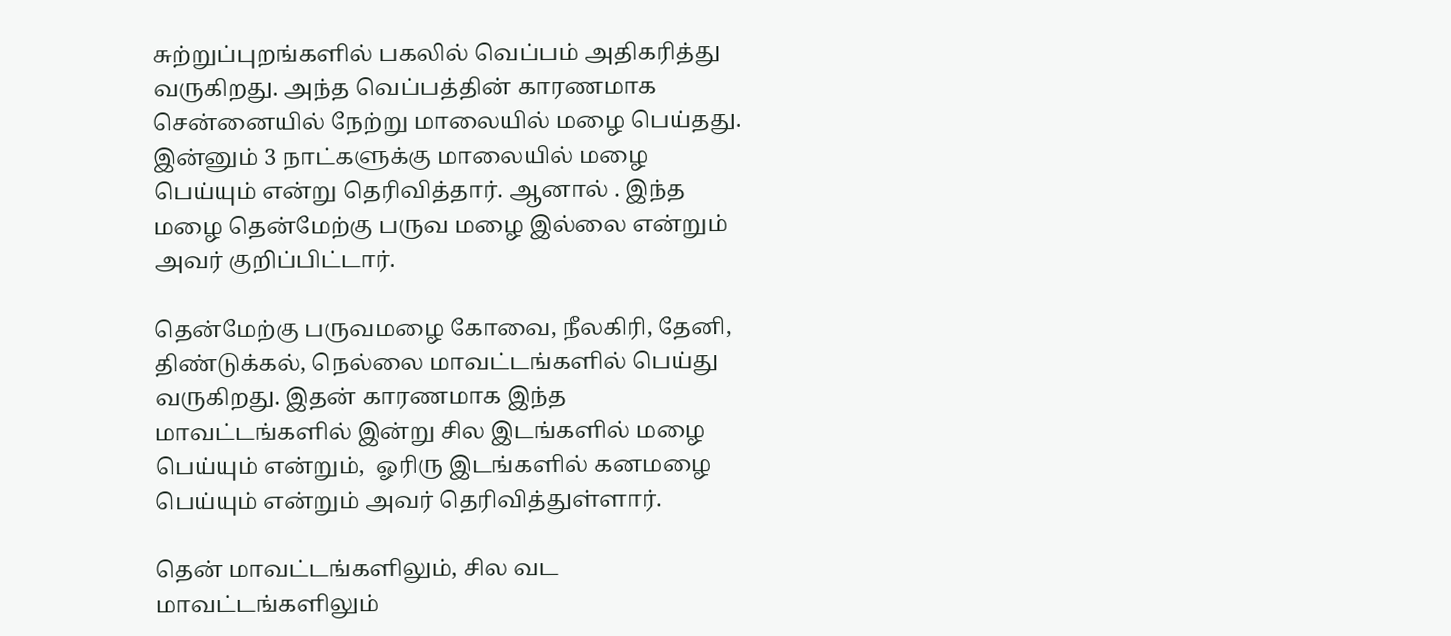சுற்றுப்புறங்களில் பகலில் வெப்பம் அதிகரித்து வருகிறது. அந்த வெப்பத்தின் காரணமாக சென்னையில் நேற்று மாலையில் மழை பெய்தது. இன்னும் 3 நாட்களுக்கு மாலையில் மழை பெய்யும் என்று தெரிவித்தார். ஆனால் . இந்த மழை தென்மேற்கு பருவ மழை இல்லை என்றும் அவர் குறிப்பிட்டார்.

தென்மேற்கு பருவமழை கோவை, நீலகிரி, தேனி, திண்டுக்கல், நெல்லை மாவட்டங்களில் பெய்து வருகிறது. இதன் காரணமாக இந்த மாவட்டங்களில் இன்று சில இடங்களில் மழை பெய்யும் என்றும்,  ஓரிரு இடங்களில் கனமழை பெய்யும் என்றும் அவர் தெரிவித்துள்ளார்.

தென் மாவட்டங்களிலும், சில வட மாவட்டங்களிலும்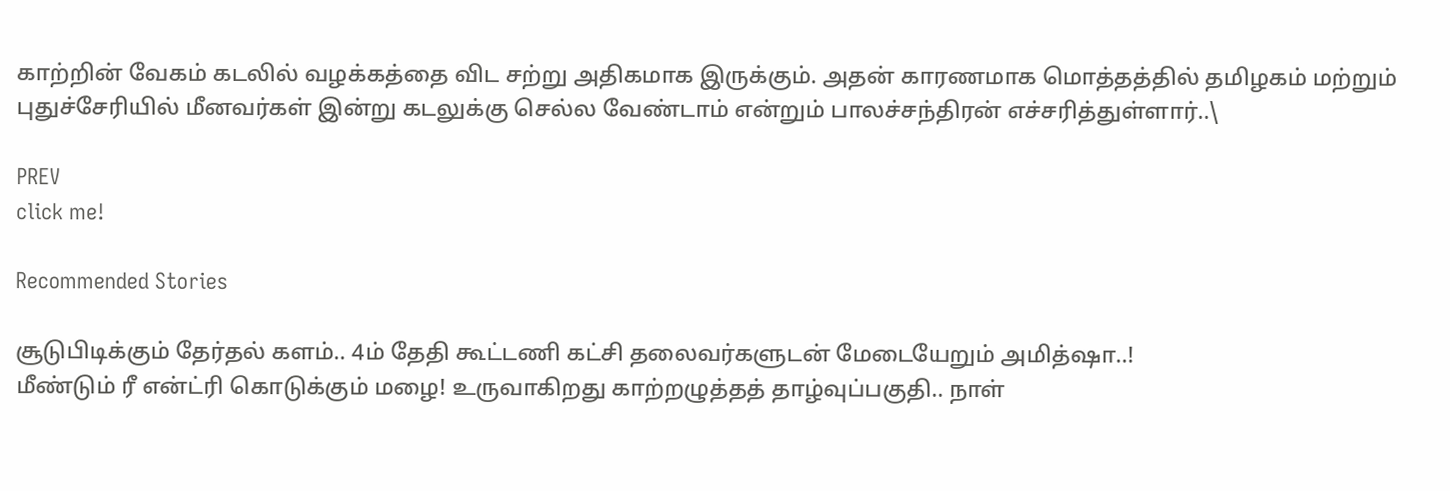காற்றின் வேகம் கடலில் வழக்கத்தை விட சற்று அதிகமாக இருக்கும். அதன் காரணமாக மொத்தத்தில் தமிழகம் மற்றும் புதுச்சேரியில் மீனவர்கள் இன்று கடலுக்கு செல்ல வேண்டாம் என்றும் பாலச்சந்திரன் எச்சரித்துள்ளார்..\

PREV
click me!

Recommended Stories

சூடுபிடிக்கும் தேர்தல் களம்.. 4ம் தேதி கூட்டணி கட்சி தலைவர்களுடன் மேடையேறும் அமித்ஷா..!
மீண்டும் ரீ என்ட்ரி கொடுக்கும் மழை! உருவாகிறது காற்றழுத்தத் தாழ்வுப்பகுதி.. நாள்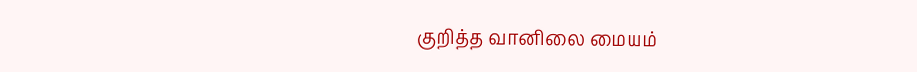குறித்த வானிலை மையம்